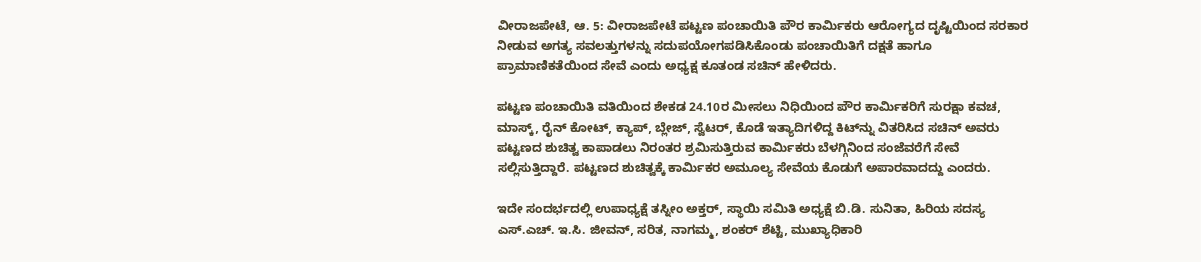ವೀರಾಜಪೇಟೆ, ಆ. 5: ವೀರಾಜಪೇಟೆ ಪಟ್ಟಣ ಪಂಚಾಯಿತಿ ಪೌರ ಕಾರ್ಮಿಕರು ಆರೋಗ್ಯದ ದೃಷ್ಟಿಯಿಂದ ಸರಕಾರ ನೀಡುವ ಅಗತ್ಯ ಸವಲತ್ತುಗಳನ್ನು ಸದುಪಯೋಗಪಡಿಸಿಕೊಂಡು ಪಂಚಾಯಿತಿಗೆ ದಕ್ಷತೆ ಹಾಗೂ ಪ್ರಾಮಾಣಿಕತೆಯಿಂದ ಸೇವೆ ಎಂದು ಅಧ್ಯಕ್ಷ ಕೂತಂಡ ಸಚಿನ್ ಹೇಳಿದರು.

ಪಟ್ಟಣ ಪಂಚಾಯಿತಿ ವತಿಯಿಂದ ಶೇಕಡ 24.10ರ ಮೀಸಲು ನಿಧಿಯಿಂದ ಪೌರ ಕಾರ್ಮಿಕರಿಗೆ ಸುರಕ್ಷಾ ಕವಚ, ಮಾಸ್ಕ್, ರೈನ್ ಕೋಟ್, ಕ್ಯಾಪ್, ಬ್ಲೇಜ್, ಸ್ವೆಟರ್, ಕೊಡೆ ಇತ್ಯಾದಿಗಳಿದ್ದ ಕಿಟ್‍ನ್ನು ವಿತರಿಸಿದ ಸಚಿನ್ ಅವರು ಪಟ್ಟಣದ ಶುಚಿತ್ವ ಕಾಪಾಡಲು ನಿರಂತರ ಶ್ರಮಿಸುತ್ತಿರುವ ಕಾರ್ಮಿಕರು ಬೆಳಗ್ಗಿನಿಂದ ಸಂಜೆವರೆಗೆ ಸೇವೆ ಸಲ್ಲಿಸುತ್ತಿದ್ದಾರೆ. ಪಟ್ಟಣದ ಶುಚಿತ್ವಕ್ಕೆ ಕಾರ್ಮಿಕರ ಅಮೂಲ್ಯ ಸೇವೆಯ ಕೊಡುಗೆ ಅಪಾರವಾದದ್ದು ಎಂದರು.

ಇದೇ ಸಂದರ್ಭದಲ್ಲಿ ಉಪಾಧ್ಯಕ್ಷೆ ತಸ್ನೀಂ ಅಕ್ತರ್, ಸ್ಥಾಯಿ ಸಮಿತಿ ಅಧ್ಯಕ್ಷೆ ಬಿ.ಡಿ. ಸುನಿತಾ, ಹಿರಿಯ ಸದಸ್ಯ ಎಸ್.ಎಚ್. ಇ.ಸಿ. ಜೀವನ್, ಸರಿತ, ನಾಗಮ್ಮ, ಶಂಕರ್ ಶೆಟ್ಟಿ, ಮುಖ್ಯಾಧಿಕಾರಿ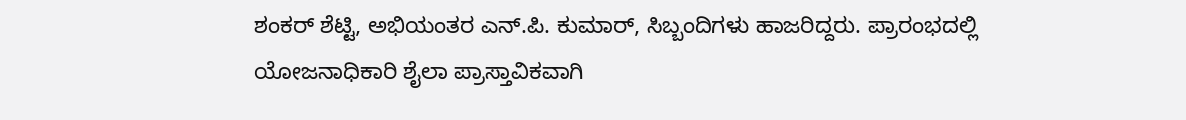ಶಂಕರ್ ಶೆಟ್ಟಿ, ಅಭಿಯಂತರ ಎನ್.ಪಿ. ಕುಮಾರ್, ಸಿಬ್ಬಂದಿಗಳು ಹಾಜರಿದ್ದರು. ಪ್ರಾರಂಭದಲ್ಲಿ ಯೋಜನಾಧಿಕಾರಿ ಶೈಲಾ ಪ್ರಾಸ್ತಾವಿಕವಾಗಿ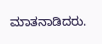ಮಾತನಾಡಿದರು.